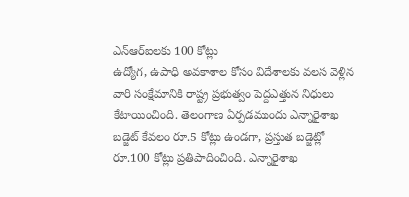ఎన్ఆర్ఐలకు 100 కోట్లు
ఉద్యోగ, ఉపాధి అవకాశాల కోసం విదేశాలకు వలస వెళ్లిన వారి సంక్షేమానికి రాష్ట్ర ప్రభుత్వం పెద్దఎత్తున నిధులు కేటాయించింది. తెలంగాణ ఏర్పడముందు ఎన్నారైశాఖ బడ్జెట్ కేవలం రూ.5 కోట్లు ఉండగా, ప్రస్తుత బడ్జెట్లో రూ.100 కోట్లు ప్రతిపాదించింది. ఎన్నారైశాఖ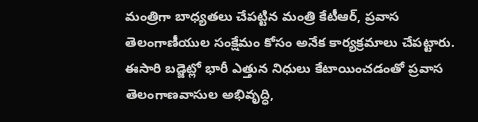మంత్రిగా బాధ్యతలు చేపట్టిన మంత్రి కేటీఆర్, ప్రవాస తెలంగాణీయుల సంక్షేమం కోసం అనేక కార్యక్రమాలు చేపట్టారు. ఈసారి బడ్జెట్లో భారీ ఎత్తున నిధులు కేటాయించడంతో ప్రవాస తెలంగాణవాసుల అభివృద్ధి,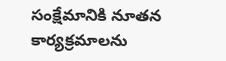సంక్షేమానికి నూతన కార్యక్రమాలను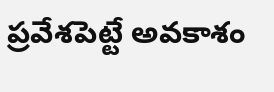ప్రవేశపెట్టే అవకాశం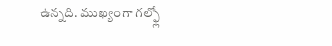ఉన్నది. ముఖ్యంగా గల్ఫ్లో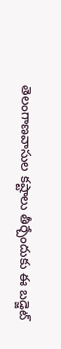తెలంగాణవాసుల కష్టాలు తీర్చేందుకు ఈ బడ్జెట్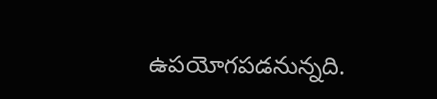ఉపయోగపడనున్నది.